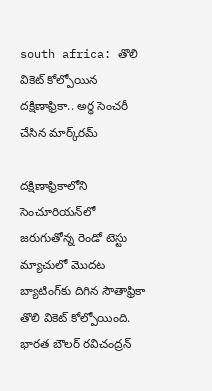south africa: తొలి వికెట్ కోల్పోయిన దక్షిణాఫ్రికా.. అర్ధ సెంచరీ చేసిన మార్క్‌రమ్

దక్షిణాఫ్రికాలోని సెంచూరియన్‌లో జరుగుతోన్న రెండో టెస్టు మ్యాచులో మొదట బ్యాటింగ్‌కు దిగిన సౌతాఫ్రికా తొలి వికెట్ కోల్పోయింది. భారత బౌలర్ రవిచంద్రన్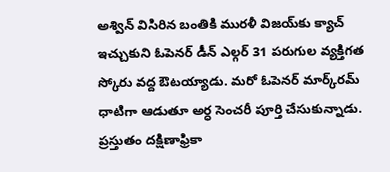అశ్విన్ విసిరిన బంతికి మురళీ విజయ్‌కు క్యాచ్ ఇచ్చుకుని ఓపెనర్ డీన్ ఎల్గర్ 31 పరుగుల వ్యక్తిగత స్కోరు వద్ద ఔటయ్యాడు. మరో ఓపెనర్ మార్క్‌రమ్ ధాటిగా ఆడుతూ అర్ధ సెంచరీ పూర్తి చేసుకున్నాడు. ప్రస్తుతం దక్షిణాఫ్రికా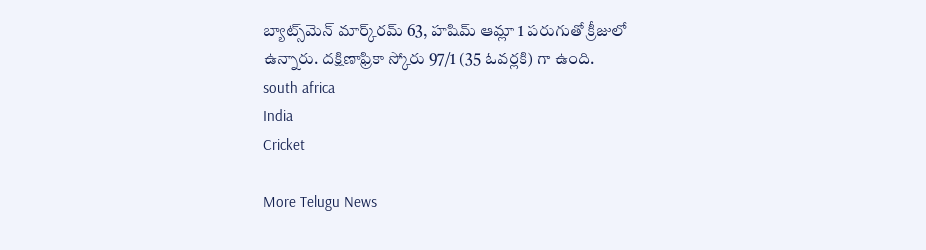బ్యాట్స్‌మెన్ మార్క్‌రమ్ 63, హషిమ్ ఆమ్లా 1 పరుగుతో క్రీజులో ఉన్నారు. దక్షిణాఫ్రికా స్కోరు 97/1 (35 ఓవర్లకి) గా ఉంది.
south africa
India
Cricket

More Telugu News